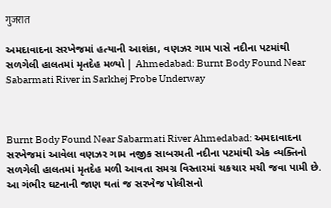गुजरात

અમદાવાદના સરખેજમાં હત્યાની આશંકા, વણઝર ગામ પાસે નદીના પટમાંથી સળગેલી હાલતમાં મૃતદેહ મળ્યો | Ahmedabad: Burnt Body Found Near Sabarmati River in Sarkhej Probe Underway



Burnt Body Found Near Sabarmati River Ahmedabad: અમદાવાદના સરખેજમાં આવેલા વણઝર ગામ નજીક સાબરમતી નદીના પટમાંથી એક વ્યક્તિનો સળગેલી હાલતમાં મૃતદેહ મળી આવતા સમગ્ર વિસ્તારમાં ચકચાર મચી જવા પામી છે. આ ગંભીર ઘટનાની જાણ થતાં જ સરખેજ પોલીસનો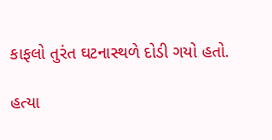કાફલો તુરંત ઘટનાસ્થળે દોડી ગયો હતો.

હત્યા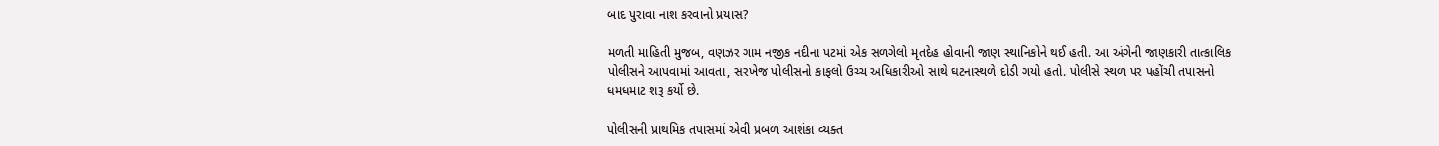બાદ પુરાવા નાશ કરવાનો પ્રયાસ?

મળતી માહિતી મુજબ, વણઝર ગામ નજીક નદીના પટમાં એક સળગેલો મૃતદેહ હોવાની જાણ સ્થાનિકોને થઈ હતી. આ અંગેની જાણકારી તાત્કાલિક પોલીસને આપવામાં આવતા, સરખેજ પોલીસનો કાફલો ઉચ્ચ અધિકારીઓ સાથે ઘટનાસ્થળે દોડી ગયો હતો. પોલીસે સ્થળ પર પહોંચી તપાસનો ધમધમાટ શરૂ કર્યો છે.

પોલીસની પ્રાથમિક તપાસમાં એવી પ્રબળ આશંકા વ્યક્ત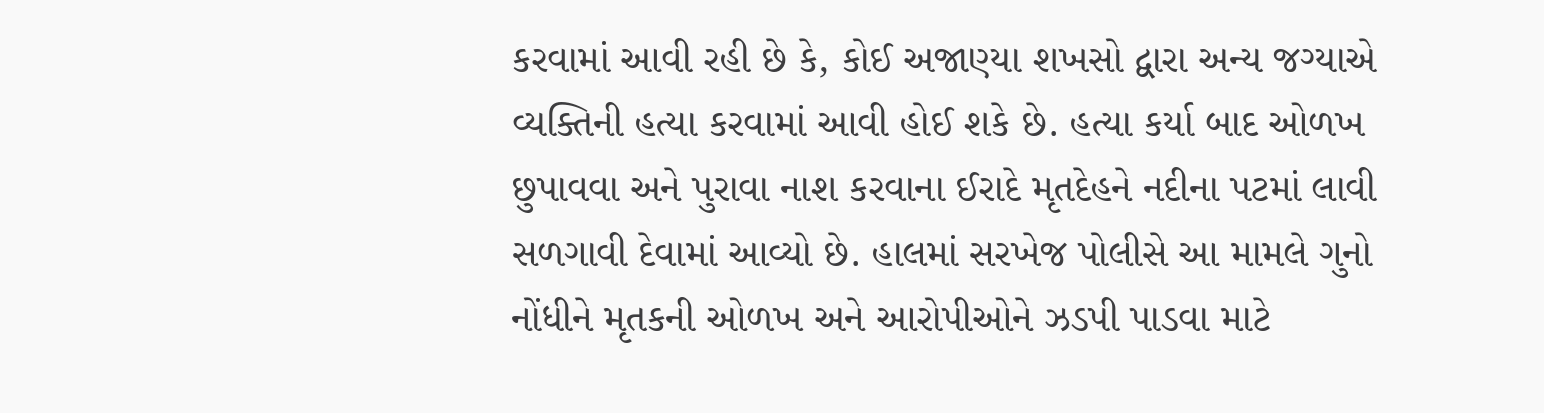કરવામાં આવી રહી છે કે, કોઈ અજાણ્યા શખસો દ્વારા અન્ય જગ્યાએ વ્યક્તિની હત્યા કરવામાં આવી હોઈ શકે છે. હત્યા કર્યા બાદ ઓળખ છુપાવવા અને પુરાવા નાશ કરવાના ઈરાદે મૃતદેહને નદીના પટમાં લાવી સળગાવી દેવામાં આવ્યો છે. હાલમાં સરખેજ પોલીસે આ મામલે ગુનો નોંધીને મૃતકની ઓળખ અને આરોપીઓને ઝડપી પાડવા માટે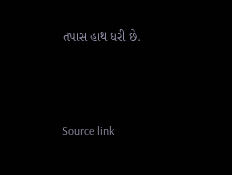તપાસ હાથ ધરી છે.



Source link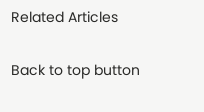Related Articles

Back to top button